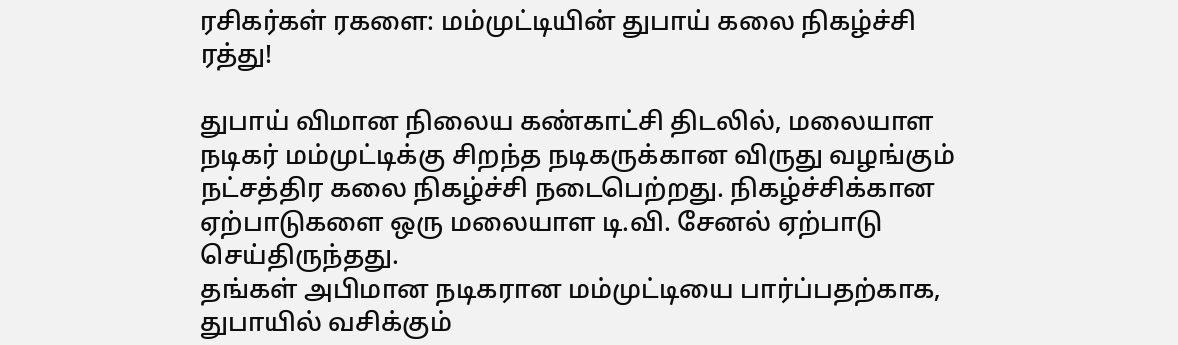ரசிகர்கள் ரகளை: மம்முட்டியின் துபாய் கலை நிகழ்ச்சி ரத்து!

துபாய் விமான நிலைய கண்காட்சி திடலில், மலையாள நடிகர் மம்முட்டிக்கு சிறந்த நடிகருக்கான விருது வழங்கும் நட்சத்திர கலை நிகழ்ச்சி நடைபெற்றது. நிகழ்ச்சிக்கான ஏற்பாடுகளை ஒரு மலையாள டி.வி. சேனல் ஏற்பாடு செய்திருந்தது.
தங்கள் அபிமான நடிகரான மம்முட்டியை பார்ப்பதற்காக, துபாயில் வசிக்கும்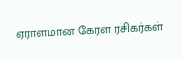ஏராளமான கேரள ரசிகர்கள்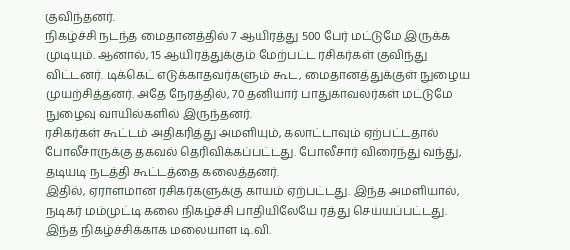குவிந்தனர்.
நிகழ்ச்சி நடந்த மைதானத்தில் 7 ஆயிரத்து 500 பேர் மட்டுமே இருக்க முடியும். ஆனால், 15 ஆயிரத்துக்கும் மேற்பட்ட ரசிகர்கள் குவிந்து விட்டனர். டிக்கெட் எடுக்காதவர்களும் கூட, மைதானத்துக்குள் நுழைய முயற்சித்தனர். அதே நேரத்தில், 70 தனியார் பாதுகாவலர்கள் மட்டுமே நுழைவு வாயில்களில் இருந்தனர்.
ரசிகர்கள் கூட்டம் அதிகரித்து அமளியும், கலாட்டாவும் ஏற்பட்டதால் போலீசாருக்கு தகவல் தெரிவிக்கப்பட்டது. போலீசார் விரைந்து வந்து, தடியடி நடத்தி கூட்டத்தை கலைத்தனர்.
இதில், ஏராளமான ரசிகர்களுக்கு காயம் ஏற்பட்டது. இந்த அமளியால், நடிகர் மம்முட்டி கலை நிகழ்ச்சி பாதியிலேயே ரத்து செய்யப்பட்டது.
இந்த நிகழ்ச்சிக்காக மலையாள டி.வி.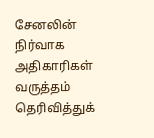சேனலின் நிர்வாக அதிகாரிகள் வருத்தம் தெரிவித்துக்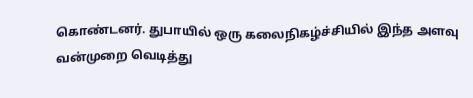கொண்டனர். துபாயில் ஒரு கலைநிகழ்ச்சியில் இந்த அளவு வன்முறை வெடித்து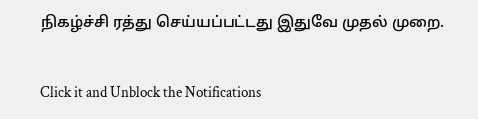நிகழ்ச்சி ரத்து செய்யப்பட்டது இதுவே முதல் முறை.


Click it and Unblock the Notifications